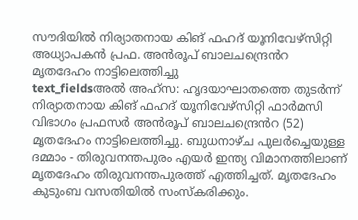സൗദിയിൽ നിര്യാതനായ കിങ് ഫഹദ് യൂനിവേഴ്സിറ്റി അധ്യാപകൻ പ്രഫ. അൻരൂപ് ബാലചന്ദ്രെൻറ മൃതദേഹം നാട്ടിലെത്തിച്ചു
text_fieldsഅൽ അഹ്സ: ഹൃദയാഘാതത്തെ തുടർന്ന് നിര്യാതനായ കിങ് ഫഹദ് യൂനിവേഴ്സിറ്റി ഫാർമസി വിഭാഗം പ്രഫസർ അൻരൂപ് ബാലചന്ദ്രെൻറ (52) മൃതദേഹം നാട്ടിലെത്തിച്ചു. ബുധനാഴ്ച പുലർച്ചെയുള്ള ദമ്മാം - തിരുവനന്തപുരം എയർ ഇന്ത്യ വിമാനത്തിലാണ് മൃതദേഹം തിരുവനന്തപുരത്ത് എത്തിച്ചത്. മൃതദേഹം കുടുംബ വസതിയിൽ സംസ്കരിക്കും.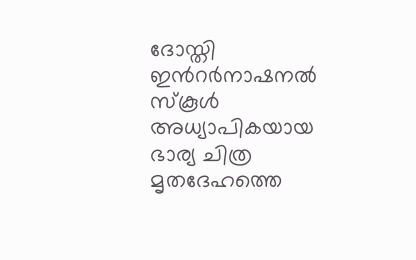ദോസ്തി ഇൻറർനാഷനൽ സ്കൂൾ അധ്യാപികയായ ഭാര്യ ചിത്ര മൃതദേഹത്തെ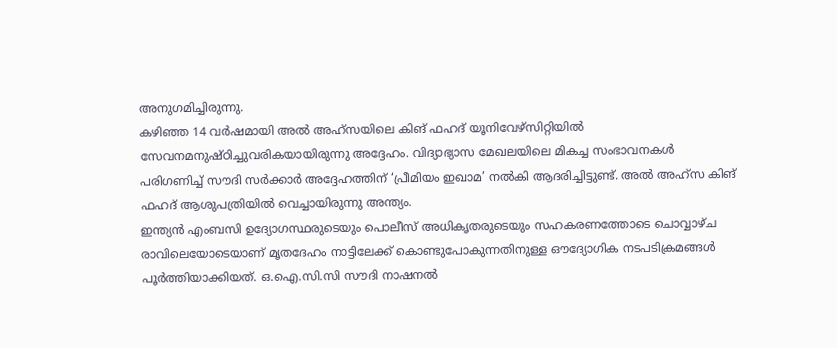അനുഗമിച്ചിരുന്നു.
കഴിഞ്ഞ 14 വർഷമായി അൽ അഹ്സയിലെ കിങ് ഫഹദ് യൂനിവേഴ്സിറ്റിയിൽ സേവനമനുഷ്ഠിച്ചുവരികയായിരുന്നു അദ്ദേഹം. വിദ്യാഭ്യാസ മേഖലയിലെ മികച്ച സംഭാവനകൾ പരിഗണിച്ച് സൗദി സർക്കാർ അദ്ദേഹത്തിന് ‘പ്രീമിയം ഇഖാമ’ നൽകി ആദരിച്ചിട്ടുണ്ട്. അൽ അഹ്സ കിങ് ഫഹദ് ആശുപത്രിയിൽ വെച്ചായിരുന്നു അന്ത്യം.
ഇന്ത്യൻ എംബസി ഉദ്യോഗസ്ഥരുടെയും പൊലീസ് അധികൃതരുടെയും സഹകരണത്തോടെ ചൊവ്വാഴ്ച രാവിലെയോടെയാണ് മൃതദേഹം നാട്ടിലേക്ക് കൊണ്ടുപോകുന്നതിനുള്ള ഔദ്യോഗിക നടപടിക്രമങ്ങൾ പൂർത്തിയാക്കിയത്. ഒ.ഐ.സി.സി സൗദി നാഷനൽ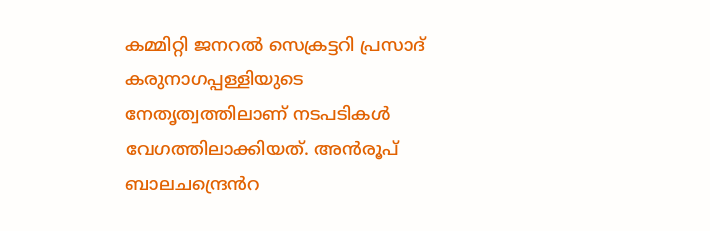കമ്മിറ്റി ജനറൽ സെക്രട്ടറി പ്രസാദ് കരുനാഗപ്പള്ളിയുടെ നേതൃത്വത്തിലാണ് നടപടികൾ വേഗത്തിലാക്കിയത്. അൻരൂപ് ബാലചന്ദ്രെൻറ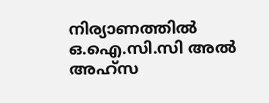നിര്യാണത്തിൽ ഒ.ഐ.സി.സി അൽ അഹ്സ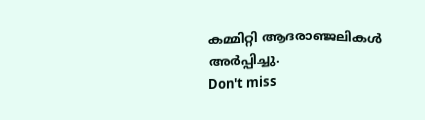കമ്മിറ്റി ആദരാഞ്ജലികൾ അർപ്പിച്ചു.
Don't miss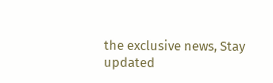the exclusive news, Stay updated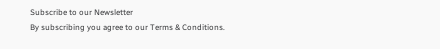Subscribe to our Newsletter
By subscribing you agree to our Terms & Conditions.